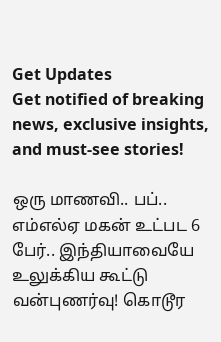Get Updates
Get notified of breaking news, exclusive insights, and must-see stories!

ஒரு மாணவி.. பப்.. எம்எல்ஏ மகன் உட்பட 6 பேர்.. இந்தியாவையே உலுக்கிய கூட்டு வன்புணர்வு! கொடூர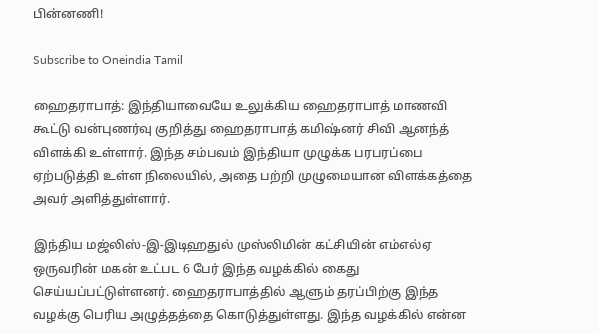பின்னணி!

Subscribe to Oneindia Tamil

ஹைதராபாத்: இந்தியாவையே உலுக்கிய ஹைதராபாத் மாணவி கூட்டு வன்புணர்வு குறித்து ஹைதராபாத் கமிஷ்னர் சிவி ஆனந்த் விளக்கி உள்ளார். இந்த சம்பவம் இந்தியா முழுக்க பரபரப்பை ஏற்படுத்தி உள்ள நிலையில், அதை பற்றி முழுமையான விளக்கத்தை அவர் அளித்துள்ளார்.

இந்திய மஜ்லிஸ்-இ-இடிஹதுல் முஸ்லிமின் கட்சியின் எம்எல்ஏ ஒருவரின் மகன் உட்பட 6 பேர் இந்த வழக்கில் கைது செய்யப்பட்டுள்ளனர். ஹைதராபாத்தில் ஆளும் தரப்பிற்கு இந்த வழக்கு பெரிய அழுத்தத்தை கொடுத்துள்ளது. இந்த வழக்கில் என்ன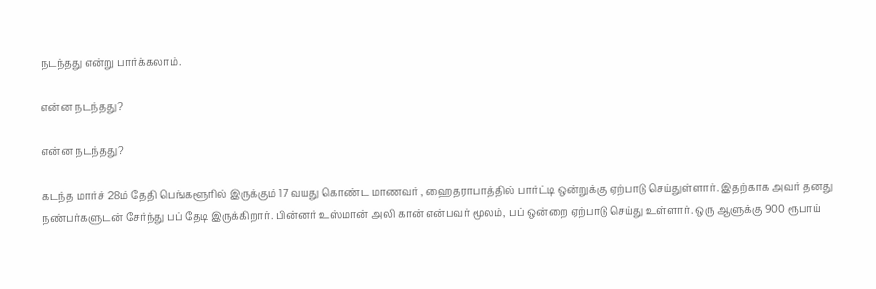நடந்தது என்று பார்க்கலாம்.

என்ன நடந்தது?

என்ன நடந்தது?

கடந்த மார்ச் 28ம் தேதி பெங்களூரில் இருக்கும் 17 வயது கொண்ட மாணவர் , ஹைதராபாத்தில் பார்ட்டி ஒன்றுக்கு ஏற்பாடு செய்துள்ளார். இதற்காக அவர் தனது நண்பர்களுடன் சேர்ந்து பப் தேடி இருக்கிறார். பின்னர் உஸ்மான் அலி கான் என்பவர் மூலம், பப் ஒன்றை ஏற்பாடு செய்து உள்ளார். ஒரு ஆளுக்கு 900 ரூபாய்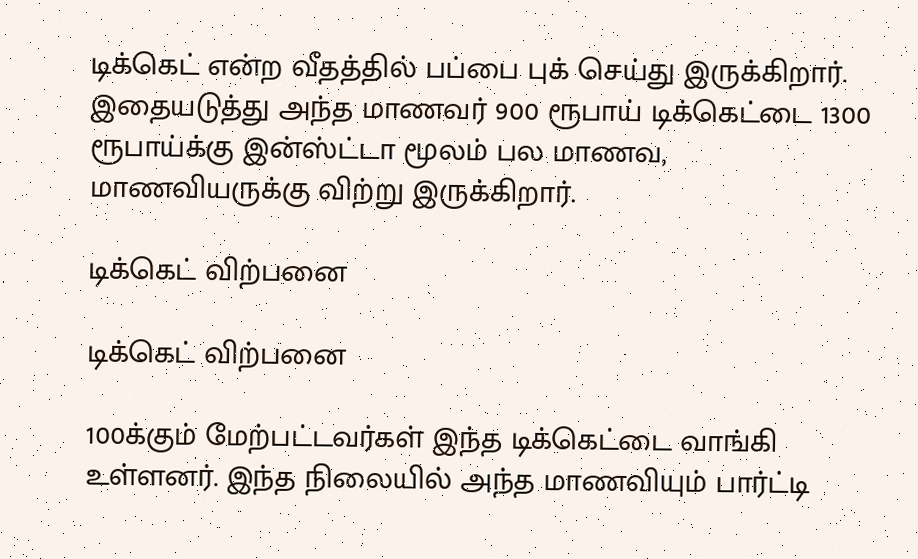டிக்கெட் என்ற வீதத்தில் பப்பை புக் செய்து இருக்கிறார். இதையடுத்து அந்த மாணவர் 900 ரூபாய் டிக்கெட்டை 1300 ரூபாய்க்கு இன்ஸ்ட்டா மூலம் பல மாணவ, மாணவியருக்கு விற்று இருக்கிறார்.

டிக்கெட் விற்பனை

டிக்கெட் விற்பனை

100க்கும் மேற்பட்டவர்கள் இந்த டிக்கெட்டை வாங்கி உள்ளனர். இந்த நிலையில் அந்த மாணவியும் பார்ட்டி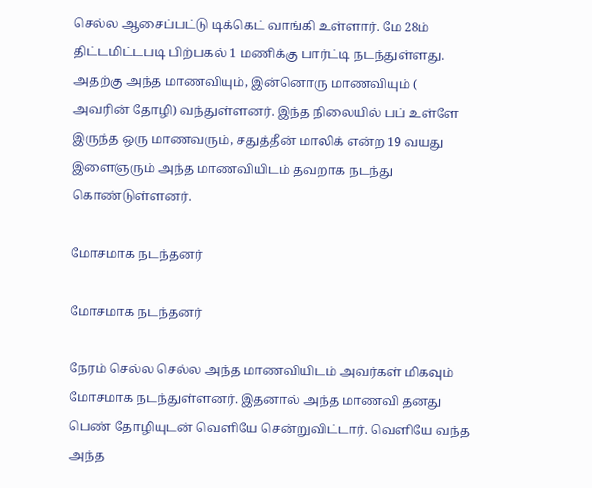செல்ல ஆசைப்பட்டு டிக்கெட் வாங்கி உள்ளார். மே 28ம் திட்டமிட்டபடி பிற்பகல் 1 மணிக்கு பார்ட்டி நடந்துள்ளது. அதற்கு அந்த மாணவியும், இன்னொரு மாணவியும் ( அவரின் தோழி) வந்துள்ளனர். இந்த நிலையில் பப் உள்ளே இருந்த ஒரு மாணவரும், சதுத்தீன் மாலிக் என்ற 19 வயது இளைஞரும் அந்த மாணவியிடம் தவறாக நடந்து கொண்டுள்ளனர்.

மோசமாக நடந்தனர்

மோசமாக நடந்தனர்

நேரம் செல்ல செல்ல அந்த மாணவியிடம் அவர்கள் மிகவும் மோசமாக நடந்துள்ளனர். இதனால் அந்த மாணவி தனது பெண் தோழியுடன் வெளியே சென்றுவிட்டார். வெளியே வந்த அந்த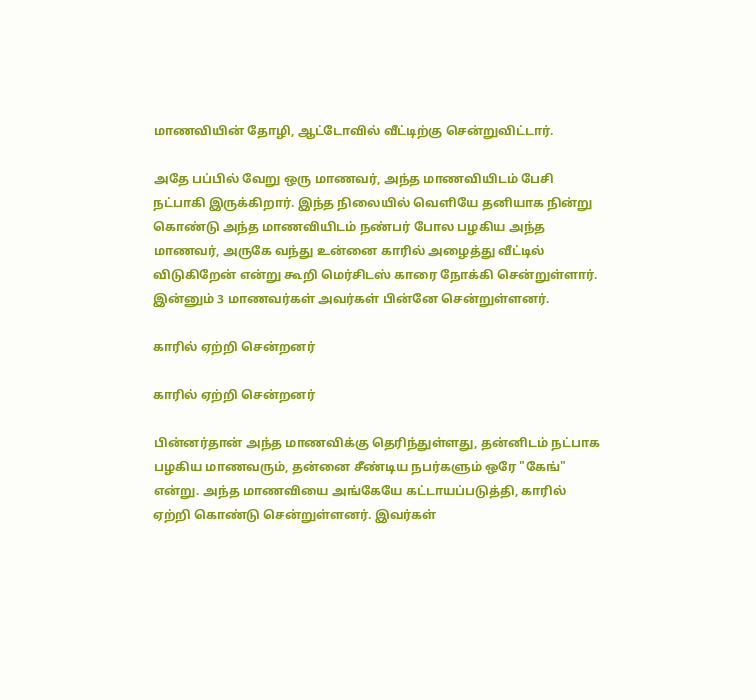மாணவியின் தோழி, ஆட்டோவில் வீட்டிற்கு சென்றுவிட்டார்.

அதே பப்பில் வேறு ஒரு மாணவர், அந்த மாணவியிடம் பேசி நட்பாகி இருக்கிறார். இந்த நிலையில் வெளியே தனியாக நின்று கொண்டு அந்த மாணவியிடம் நண்பர் போல பழகிய அந்த மாணவர், அருகே வந்து உன்னை காரில் அழைத்து வீட்டில் விடுகிறேன் என்று கூறி மெர்சிடஸ் காரை நோக்கி சென்றுள்ளார். இன்னும் 3 மாணவர்கள் அவர்கள் பின்னே சென்றுள்ளனர்.

காரில் ஏற்றி சென்றனர்

காரில் ஏற்றி சென்றனர்

பின்னர்தான் அந்த மாணவிக்கு தெரிந்துள்ளது, தன்னிடம் நட்பாக பழகிய மாணவரும், தன்னை சீண்டிய நபர்களும் ஒரே "கேங்" என்று. அந்த மாணவியை அங்கேயே கட்டாயப்படுத்தி, காரில் ஏற்றி கொண்டு சென்றுள்ளனர். இவர்கள்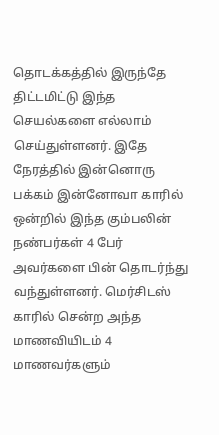தொடக்கத்தில் இருந்தே திட்டமிட்டு இந்த செயல்களை எல்லாம் செய்துள்ளனர். இதே நேரத்தில் இன்னொரு பக்கம் இன்னோவா காரில் ஒன்றில் இந்த கும்பலின் நண்பர்கள் 4 பேர் அவர்களை பின் தொடர்ந்து வந்துள்ளனர். மெர்சிடஸ் காரில் சென்ற அந்த மாணவியிடம் 4 மாணவர்களும்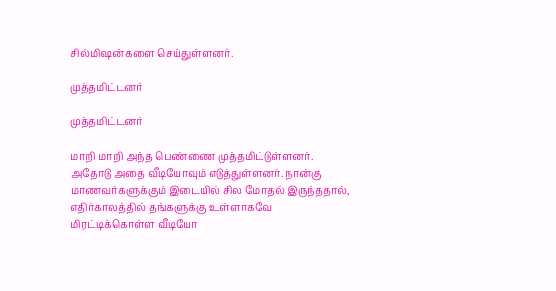சில்மிஷன்களை செய்துள்ளனர்.

முத்தமிட்டனர்

முத்தமிட்டனர்

மாறி மாறி அந்த பெண்ணை முத்தமிட்டுள்ளனர். அதோடு அதை வீடியோவும் எடுத்துள்ளனர். நான்கு மாணவர்களுக்கும் இடையில் சில மோதல் இருந்ததால், எதிர்காலத்தில் தங்களுக்கு உள்ளாகவே மிரட்டிக்கொள்ள வீடியோ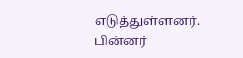எடுத்துள்ளனர். பின்னர்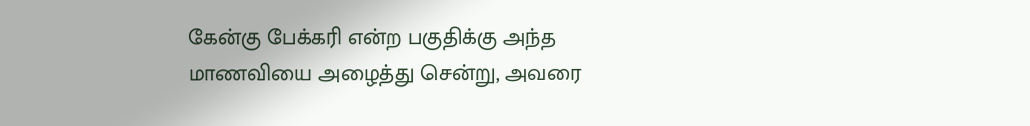கேன்கு பேக்கரி என்ற பகுதிக்கு அந்த மாணவியை அழைத்து சென்று, அவரை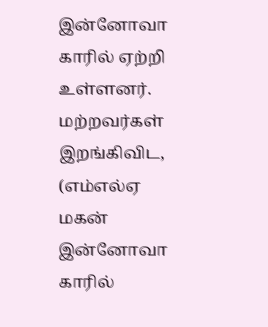இன்னோவா காரில் ஏற்றி உள்ளனர். மற்றவர்கள் இறங்கிவிட, (எம்எல்ஏ மகன் இன்னோவா காரில்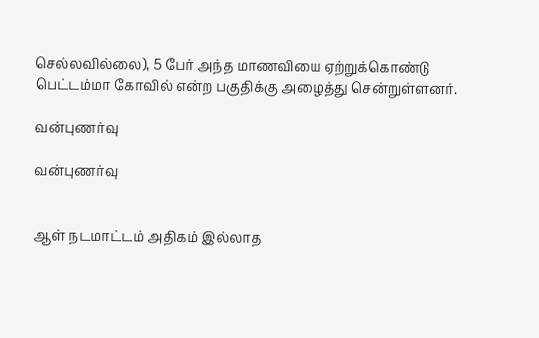செல்லவில்லை), 5 பேர் அந்த மாணவியை ஏற்றுக்கொண்டு பெட்டம்மா கோவில் என்ற பகுதிக்கு அழைத்து சென்றுள்ளனர்.

வன்புணர்வு

வன்புணர்வு


ஆள் நடமாட்டம் அதிகம் இல்லாத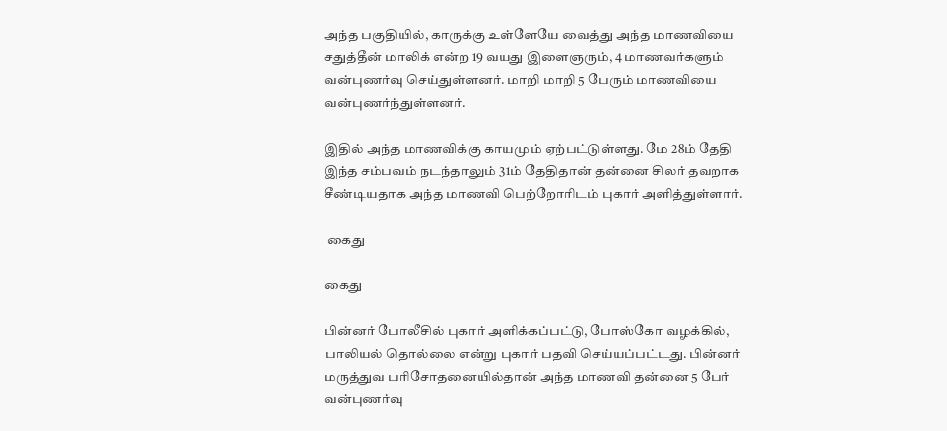அந்த பகுதியில், காருக்கு உள்ளேயே வைத்து அந்த மாணவியை சதுத்தீன் மாலிக் என்ற 19 வயது இளைஞரும், 4 மாணவர்களும் வன்புணர்வு செய்துள்ளனர். மாறி மாறி 5 பேரும் மாணவியை வன்புணர்ந்துள்ளனர்.

இதில் அந்த மாணவிக்கு காயமும் ஏற்பட்டுள்ளது. மே 28ம் தேதி இந்த சம்பவம் நடந்தாலும் 31ம் தேதிதான் தன்னை சிலர் தவறாக சீண்டியதாக அந்த மாணவி பெற்றோரிடம் புகார் அளித்துள்ளார்.

 கைது

கைது

பின்னர் போலீசில் புகார் அளிக்கப்பட்டு, போஸ்கோ வழக்கில், பாலியல் தொல்லை என்று புகார் பதவி செய்யப்பட்டது. பின்னர் மருத்துவ பரிசோதனையில்தான் அந்த மாணவி தன்னை 5 பேர் வன்புணர்வு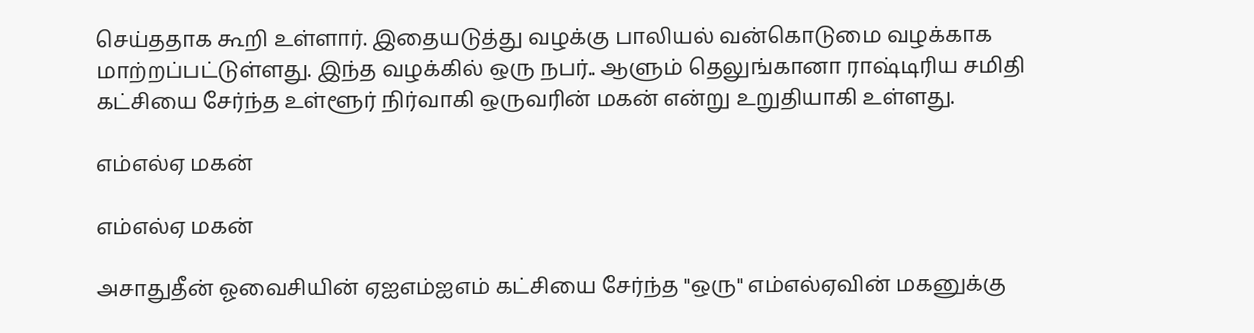செய்ததாக கூறி உள்ளார். இதையடுத்து வழக்கு பாலியல் வன்கொடுமை வழக்காக மாற்றப்பட்டுள்ளது. இந்த வழக்கில் ஒரு நபர்.. ஆளும் தெலுங்கானா ராஷ்டிரிய சமிதி கட்சியை சேர்ந்த உள்ளூர் நிர்வாகி ஒருவரின் மகன் என்று உறுதியாகி உள்ளது.

எம்எல்ஏ மகன்

எம்எல்ஏ மகன்

அசாதுதீன் ஓவைசியின் ஏஐஎம்ஐஎம் கட்சியை சேர்ந்த "ஒரு" எம்எல்ஏவின் மகனுக்கு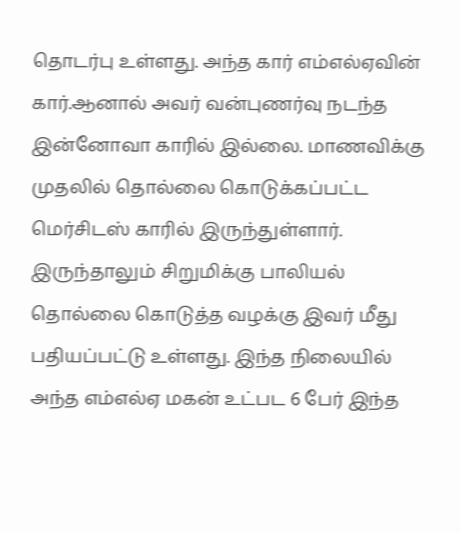தொடர்பு உள்ளது. அந்த கார் எம்எல்ஏவின் கார்.ஆனால் அவர் வன்புணர்வு நடந்த இன்னோவா காரில் இல்லை. மாணவிக்கு முதலில் தொல்லை கொடுக்கப்பட்ட மெர்சிடஸ் காரில் இருந்துள்ளார். இருந்தாலும் சிறுமிக்கு பாலியல் தொல்லை கொடுத்த வழக்கு இவர் மீது பதியப்பட்டு உள்ளது. இந்த நிலையில் அந்த எம்எல்ஏ மகன் உட்பட 6 பேர் இந்த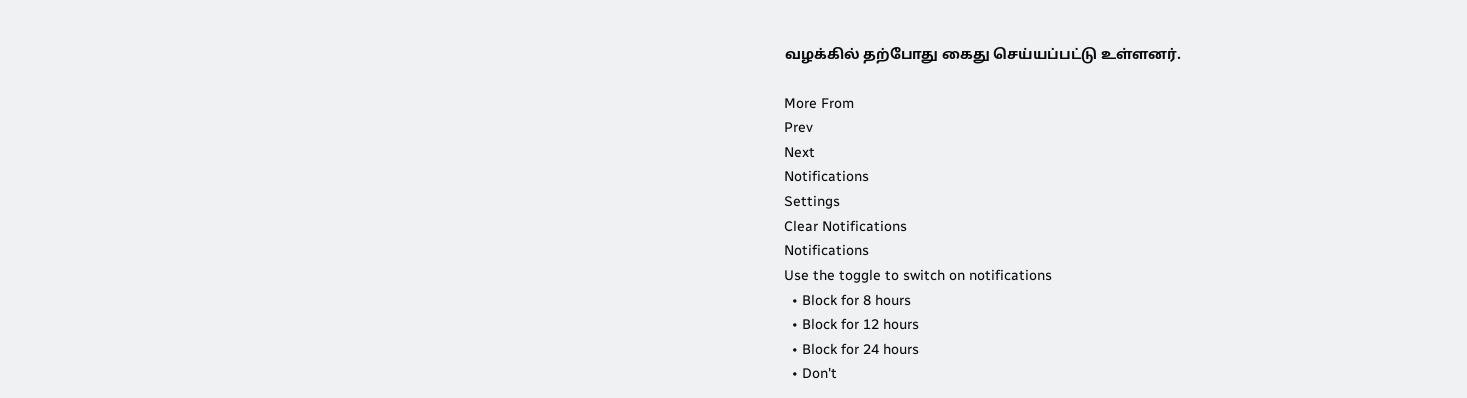வழக்கில் தற்போது கைது செய்யப்பட்டு உள்ளனர்.

More From
Prev
Next
Notifications
Settings
Clear Notifications
Notifications
Use the toggle to switch on notifications
  • Block for 8 hours
  • Block for 12 hours
  • Block for 24 hours
  • Don't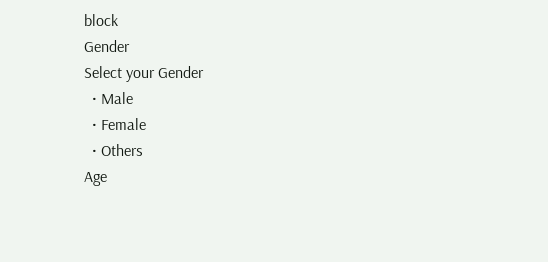block
Gender
Select your Gender
  • Male
  • Female
  • Others
Age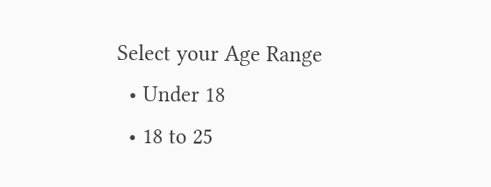Select your Age Range
  • Under 18
  • 18 to 25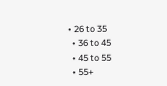• 26 to 35
  • 36 to 45
  • 45 to 55
  • 55+